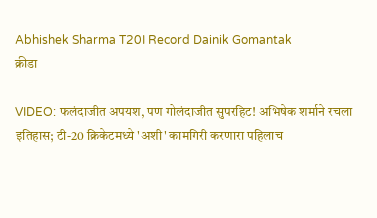Abhishek Sharma T20I Record Dainik Gomantak
क्रीडा

VIDEO: फलंदाजीत अपयश, पण गोलंदाजीत सुपरहिट! अभिषेक शर्माने रचला इतिहास; टी-20 क्रिकेटमध्ये 'अशी' कामगिरी करणारा पहिलाच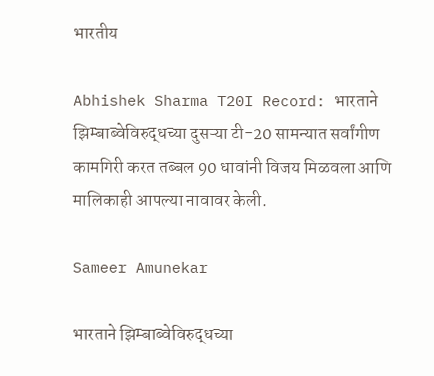भारतीय

Abhishek Sharma T20I Record: भारताने झिम्बाब्वेविरुद्धच्या दुसऱ्या टी-20 सामन्यात सर्वांगीण कामगिरी करत तब्बल 90 धावांनी विजय मिळवला आणि मालिकाही आपल्या नावावर केली.

Sameer Amunekar

भारताने झिम्बाब्वेविरुद्धच्या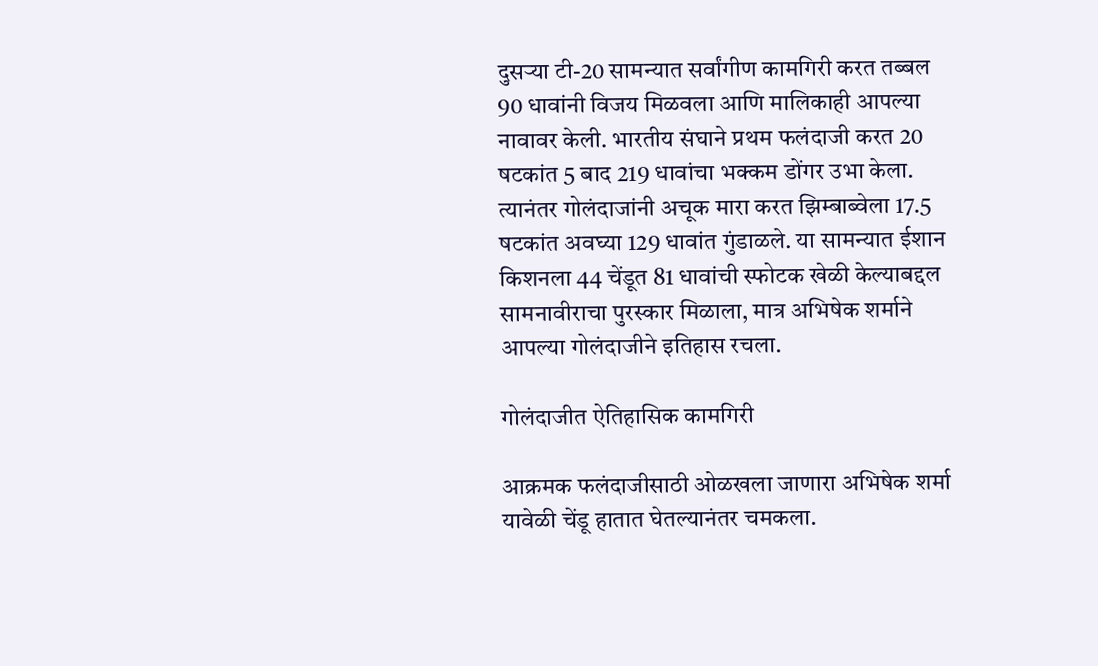दुसऱ्या टी-20 सामन्यात सर्वांगीण कामगिरी करत तब्बल 90 धावांनी विजय मिळवला आणि मालिकाही आपल्या नावावर केली. भारतीय संघाने प्रथम फलंदाजी करत 20 षटकांत 5 बाद 219 धावांचा भक्कम डोंगर उभा केला. त्यानंतर गोलंदाजांनी अचूक मारा करत झिम्बाब्वेला 17.5 षटकांत अवघ्या 129 धावांत गुंडाळले. या सामन्यात ईशान किशनला 44 चेंडूत 81 धावांची स्फोटक खेळी केल्याबद्दल सामनावीराचा पुरस्कार मिळाला, मात्र अभिषेक शर्माने आपल्या गोलंदाजीने इतिहास रचला.

गोलंदाजीत ऐतिहासिक कामगिरी

आक्रमक फलंदाजीसाठी ओळखला जाणारा अभिषेक शर्मा यावेळी चेंडू हातात घेतल्यानंतर चमकला.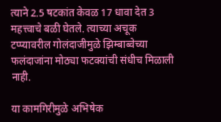त्याने 2.5 षटकांत केवळ 17 धावा देत 3 महत्त्वाचे बळी घेतले. त्याच्या अचूक टप्प्यावरील गोलंदाजीमुळे झिम्बाब्वेच्या फलंदाजांना मोठ्या फटक्यांची संधीच मिळाली नाही.

या कामगिरीमुळे अभिषेक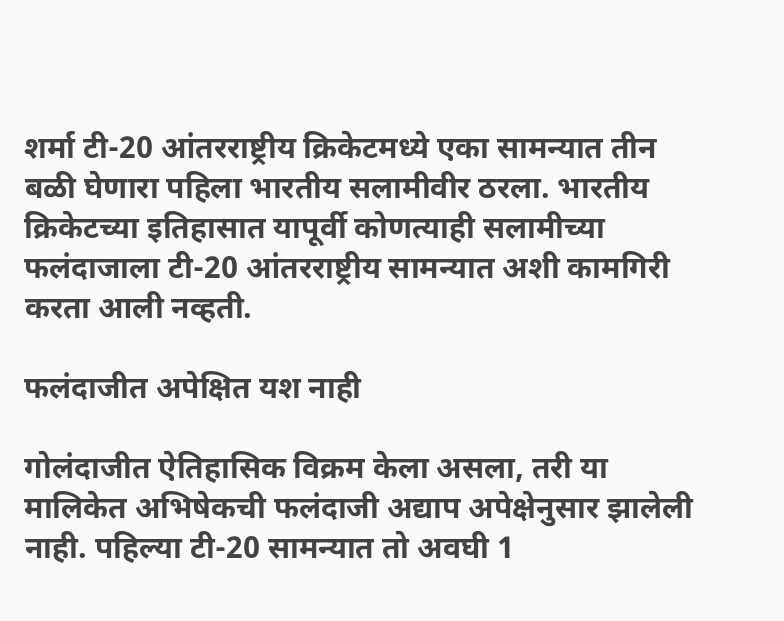शर्मा टी-20 आंतरराष्ट्रीय क्रिकेटमध्ये एका सामन्यात तीन बळी घेणारा पहिला भारतीय सलामीवीर ठरला. भारतीय क्रिकेटच्या इतिहासात यापूर्वी कोणत्याही सलामीच्या फलंदाजाला टी-20 आंतरराष्ट्रीय सामन्यात अशी कामगिरी करता आली नव्हती.

फलंदाजीत अपेक्षित यश नाही

गोलंदाजीत ऐतिहासिक विक्रम केला असला, तरी या मालिकेत अभिषेकची फलंदाजी अद्याप अपेक्षेनुसार झालेली नाही. पहिल्या टी-20 सामन्यात तो अवघी 1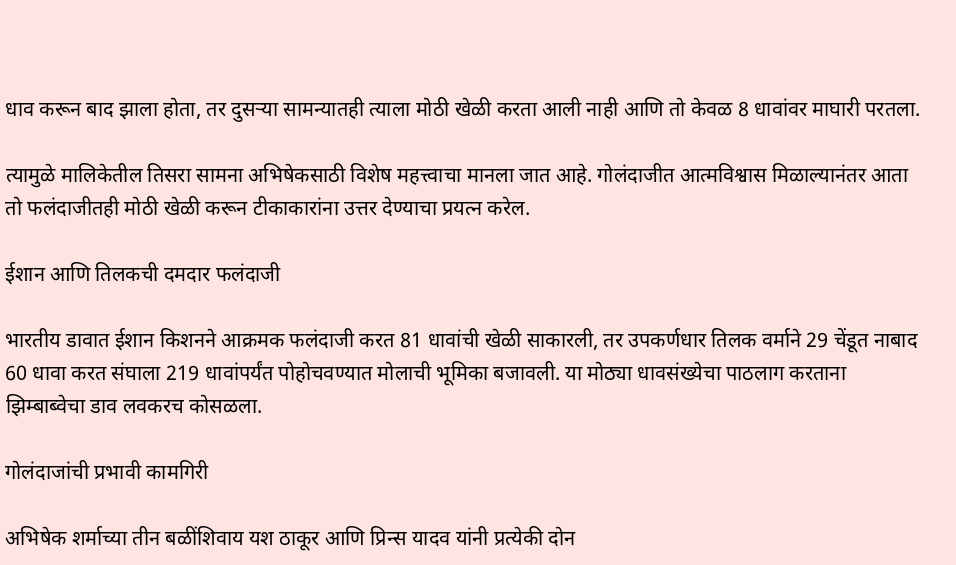धाव करून बाद झाला होता, तर दुसऱ्या सामन्यातही त्याला मोठी खेळी करता आली नाही आणि तो केवळ 8 धावांवर माघारी परतला.

त्यामुळे मालिकेतील तिसरा सामना अभिषेकसाठी विशेष महत्त्वाचा मानला जात आहे. गोलंदाजीत आत्मविश्वास मिळाल्यानंतर आता तो फलंदाजीतही मोठी खेळी करून टीकाकारांना उत्तर देण्याचा प्रयत्न करेल.

ईशान आणि तिलकची दमदार फलंदाजी

भारतीय डावात ईशान किशनने आक्रमक फलंदाजी करत 81 धावांची खेळी साकारली, तर उपकर्णधार तिलक वर्माने 29 चेंडूत नाबाद 60 धावा करत संघाला 219 धावांपर्यंत पोहोचवण्यात मोलाची भूमिका बजावली. या मोठ्या धावसंख्येचा पाठलाग करताना झिम्बाब्वेचा डाव लवकरच कोसळला.

गोलंदाजांची प्रभावी कामगिरी

अभिषेक शर्माच्या तीन बळींशिवाय यश ठाकूर आणि प्रिन्स यादव यांनी प्रत्येकी दोन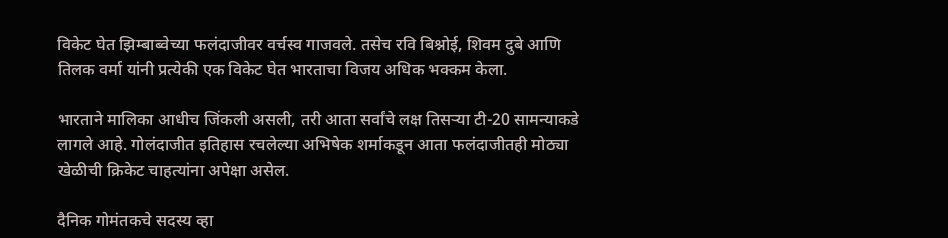विकेट घेत झिम्बाब्वेच्या फलंदाजीवर वर्चस्व गाजवले. तसेच रवि बिश्नोई, शिवम दुबे आणि तिलक वर्मा यांनी प्रत्येकी एक विकेट घेत भारताचा विजय अधिक भक्कम केला.

भारताने मालिका आधीच जिंकली असली, तरी आता सर्वांचे लक्ष तिसऱ्या टी-20 सामन्याकडे लागले आहे. गोलंदाजीत इतिहास रचलेल्या अभिषेक शर्माकडून आता फलंदाजीतही मोठ्या खेळीची क्रिकेट चाहत्यांना अपेक्षा असेल.

दैनिक गोमंतकचे सदस्य व्हा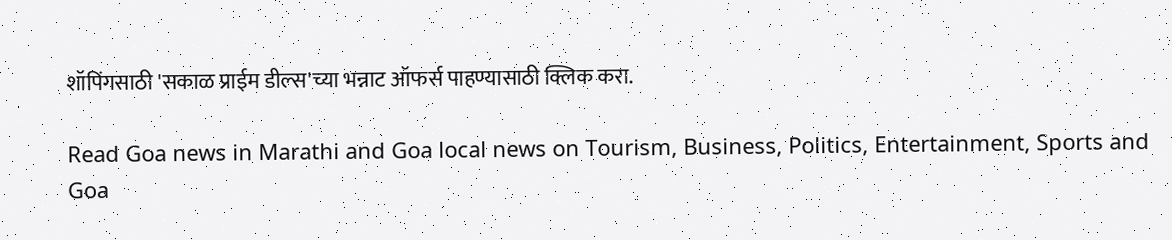शॉपिंगसाठी 'सकाळ प्राईम डील्स'च्या भन्नाट ऑफर्स पाहण्यासाठी क्लिक करा.

Read Goa news in Marathi and Goa local news on Tourism, Business, Politics, Entertainment, Sports and Goa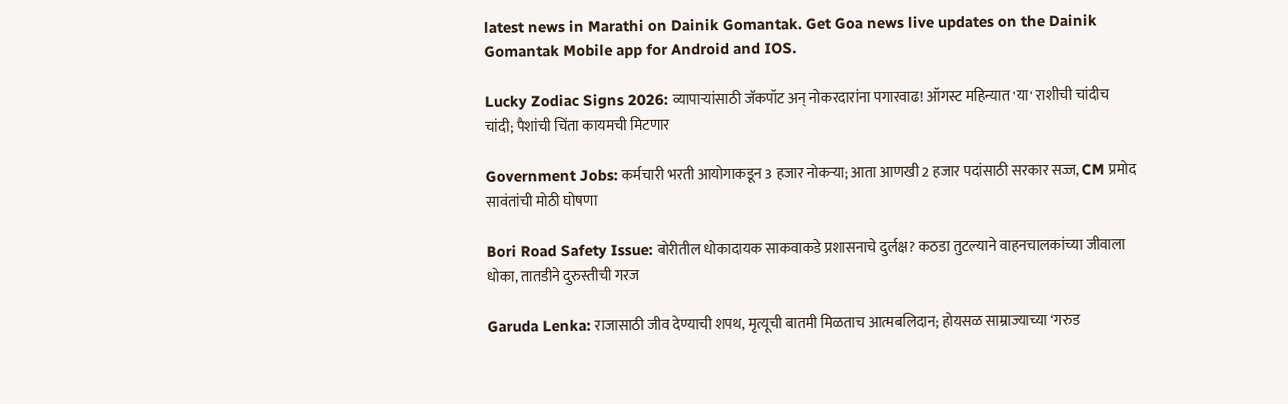latest news in Marathi on Dainik Gomantak. Get Goa news live updates on the Dainik Gomantak Mobile app for Android and IOS.

Lucky Zodiac Signs 2026: व्यापाऱ्यांसाठी जॅकपॉट अन् नोकरदारांना पगारवाढ! ऑगस्ट महिन्यात 'या' राशीची चांदीच चांदी; पैशांची चिंता कायमची मिटणार

Government Jobs: कर्मचारी भरती आयोगाकडून 3 हजार नोकऱ्या; आता आणखी 2 हजार पदांसाठी सरकार सज्ज, CM प्रमोद सावंतांची मोठी घोषणा

Bori Road Safety Issue: बोरीतील धोकादायक साकवाकडे प्रशासनाचे दुर्लक्ष? कठडा तुटल्याने वाहनचालकांच्या जीवाला धोका, तातडीने दुरुस्तीची गरज

Garuda Lenka: राजासाठी जीव देण्याची शपथ, मृत्यूची बातमी मिळताच आत्मबलिदान; होयसळ साम्राज्याच्या ‘गरुड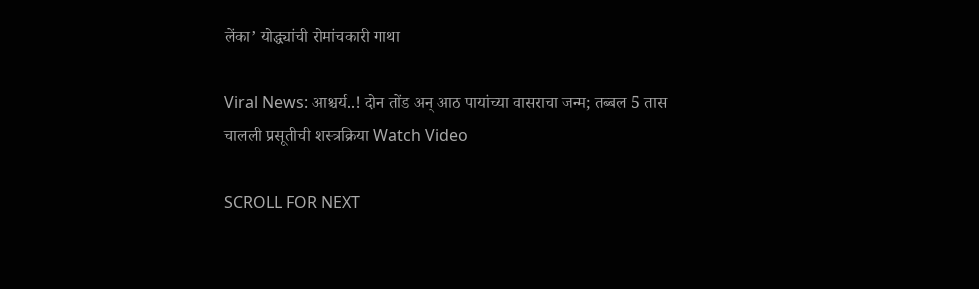लेंका’ योद्ध्यांची रोमांचकारी गाथा

Viral News: आश्चर्य..! दोन तोंड अन् आठ पायांच्या वासराचा जन्म; तब्बल 5 तास चालली प्रसूतीची शस्त्रक्रिया Watch Video

SCROLL FOR NEXT